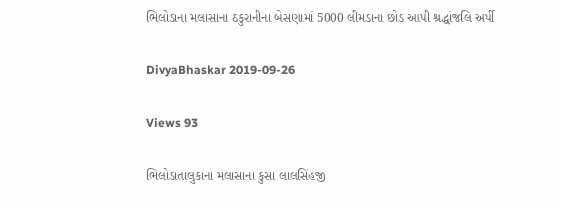ભિલોડાના મલાસાના ઠકુરાનીના બેસણામાં 5000 લીમડાના છોડ આપી શ્રદ્ધાંજલિ અર્પી

DivyaBhaskar 2019-09-26

Views 93

ભિલોડાતાલુકાના મલાસાના કુસા લાલસિંહજી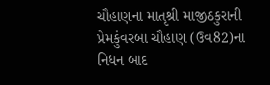ચૌહાણના માતૃશ્રી માજીઠકુરાની પ્રેમકુંવરબા ચૌહાણ (ઉવ82)ના નિધન બાદ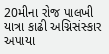20મીના રોજ પાલખી યાત્રા કાઢી અગ્નિસંસ્કાર અપાયા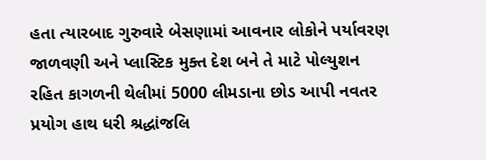હતા ત્યારબાદ ગુરુવારે બેસણામાં આવનાર લોકોને પર્યાવરણ જાળવણી અને પ્લાસ્ટિક મુક્ત દેશ બને તે માટે પોલ્યુશન રહિત કાગળની થેલીમાં 5000 લીમડાના છોડ આપી નવતર પ્રયોગ હાથ ધરી શ્રદ્ધાંજલિ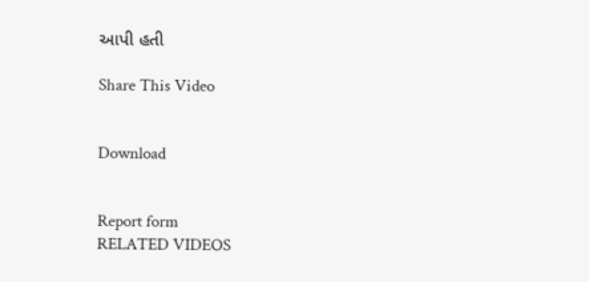આપી હતી

Share This Video


Download


Report form
RELATED VIDEOS